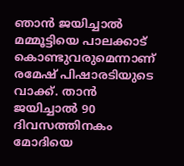ഞാൻ ജയിച്ചാൽ മമ്മൂട്ടിയെ പാലക്കാട് കൊണ്ടുവരുമെന്നാണ് രമേഷ് പിഷാരടിയുടെ വാക്ക്. താന്‍ ജയിച്ചാല്‍ 90 ദിവസത്തിനകം മോദിയെ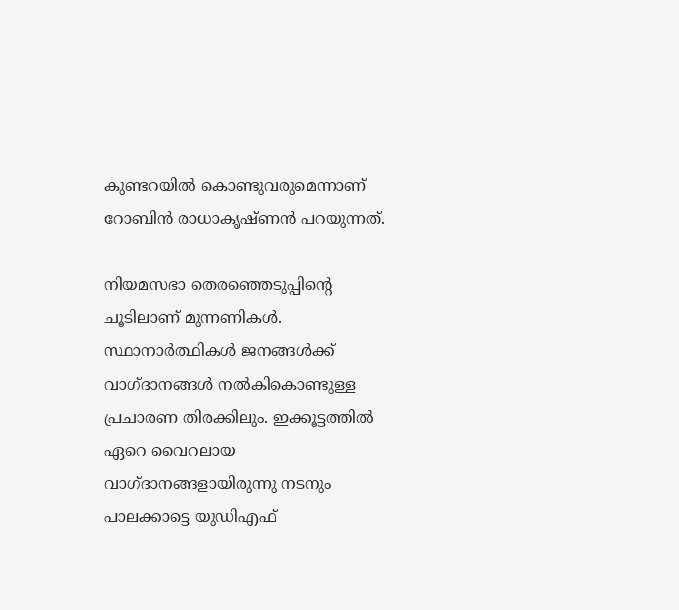കുണ്ടറയില്‍ കൊണ്ടുവരുമെന്നാണ് റോബിന്‍ രാധാകൃഷ്‍ണന്‍ പറയുന്നത്.

നിയമസഭാ തെരഞ്ഞെടുപ്പിന്‍റെ ചൂടിലാണ് മുന്നണികള്‍. സ്ഥാനാര്‍ത്ഥികള്‍ ജനങ്ങൾക്ക് വാഗ്ദാനങ്ങൾ നല്‍കികൊണ്ടുള്ള പ്രചാരണ തിരക്കിലും. ഇക്കൂട്ടത്തില്‍ ഏറെ വൈറലായ വാഗ്ദാനങ്ങളായിരുന്നു നടനും പാലക്കാട്ടെ യുഡിഎഫ്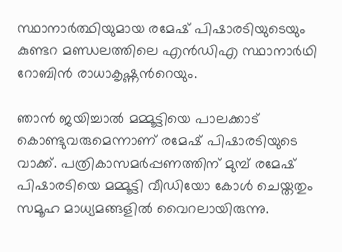സ്ഥാനാര്‍ത്ഥിയുമായ രമേഷ് പിഷാരടിയുടെയും കുണ്ടറ മണ്ഡലത്തിലെ എൻഡിഎ സ്ഥാനാർഥി റോബിൻ രാധാകൃഷ്ണന്‍റെയും.

ഞാൻ ജയിച്ചാൽ മമ്മൂട്ടിയെ പാലക്കാട് കൊണ്ടുവരുമെന്നാണ് രമേഷ് പിഷാരടിയുടെ വാക്ക്. പത്രികാസമർപ്പണത്തിന് മുമ്പ് രമേഷ് പിഷാരടിയെ മമ്മൂട്ടി വീഡിയോ കോള്‍ ചെയ്തതും സമൂഹ മാധ്യമങ്ങളില്‍ വൈറലായിരുന്നു.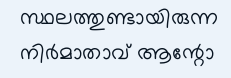സ്ഥലത്തുണ്ടായിരുന്ന നിർമാതാവ് ആന്റോ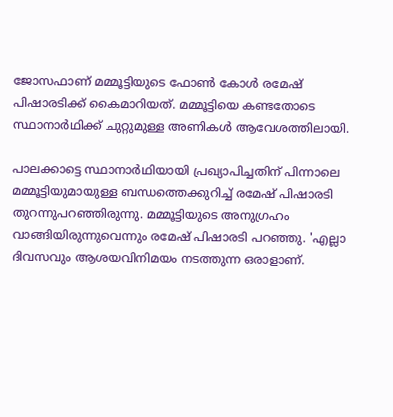ജോസഫാണ് മമ്മൂട്ടിയുടെ ഫോൺ കോൾ രമേഷ് പിഷാരടിക്ക് കൈമാറിയത്. മമ്മൂട്ടിയെ കണ്ടതോടെ സ്ഥാനാർഥിക്ക് ചുറ്റുമുള്ള അണികൾ ആവേശത്തിലായി.

പാലക്കാട്ടെ സ്ഥാനാർഥിയായി പ്രഖ്യാപിച്ചതിന് പിന്നാലെ മമ്മൂട്ടിയുമായുള്ള ബന്ധത്തെക്കുറിച്ച് രമേഷ് പിഷാരടി തുറന്നുപറഞ്ഞിരുന്നു. മമ്മൂട്ടിയുടെ അനുഗ്രഹം വാങ്ങിയിരുന്നുവെന്നും രമേഷ് പിഷാരടി പറഞ്ഞു. 'എല്ലാ ദിവസവും ആശയവിനിമയം നടത്തുന്ന ഒരാളാണ്.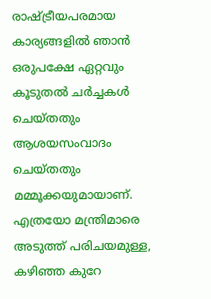രാഷ്ട്രീയപരമായ കാര്യങ്ങളിൽ ഞാൻ ഒരുപക്ഷേ ഏറ്റവും കൂടുതൽ ചർച്ചകൾ ചെയ്തതും ആശയസംവാദം ചെയ്തതും മമ്മൂക്കയുമായാണ്. എത്രയോ മന്ത്രിമാരെ അടുത്ത് പരിചയമുള്ള, കഴിഞ്ഞ കുറേ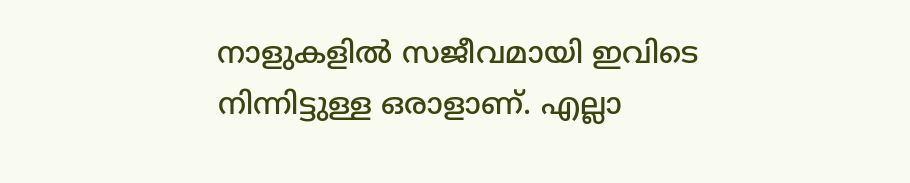നാളുകളിൽ സജീവമായി ഇവിടെ നിന്നിട്ടുള്ള ഒരാളാണ്. എല്ലാ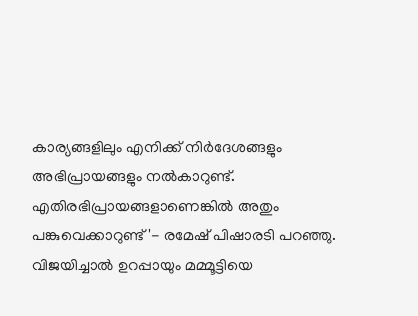കാര്യങ്ങളിലും എനിക്ക് നിർദേശങ്ങളും അഭിപ്രായങ്ങളും നൽകാറുണ്ട്. എതിരഭിപ്രായങ്ങളാണെങ്കിൽ അതും പങ്കുവെക്കാറുണ്ട്'- രമേഷ് പിഷാരടി പറഞ്ഞു. വിജയിച്ചാൽ ഉറപ്പായും മമ്മൂട്ടിയെ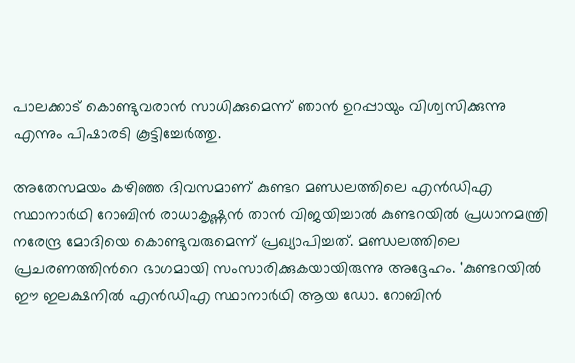പാലക്കാട് കൊണ്ടുവരാൻ സാധിക്കുമെന്ന് ഞാൻ ഉറപ്പായും വിശ്വസിക്കുന്നു എന്നും പിഷാരടി കൂട്ടിച്ചേർത്തു.

അതേസമയം കഴിഞ്ഞ ദിവസമാണ് കുണ്ടറ മണ്ഡലത്തിലെ എൻഡിഎ സ്ഥാനാർഥി റോബിൻ രാധാകൃഷ്ണൻ താന്‍ വിജയിച്ചാല്‍ കുണ്ടറയില്‍ പ്രധാനമന്ത്രി നരേന്ദ്ര മോദിയെ കൊണ്ടുവരുമെന്ന് പ്രഖ്യാപിച്ചത്. മണ്ഡലത്തിലെ പ്രചരണത്തിന്‍റെ ഭാഗമായി സംസാരിക്കുകയായിരുന്നു അദ്ദേഹം. 'കുണ്ടറയില്‍ ഈ ഇലക്ഷനില്‍ എന്‍ഡിഎ സ്ഥാനാര്‍ഥി ആയ ഡോ. റോബിന്‍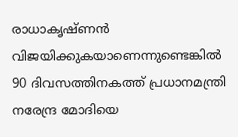രാധാകൃഷ്ണന്‍ വിജയിക്കുകയാണെന്നുണ്ടെങ്കില്‍ 90 ദിവസത്തിനകത്ത് പ്രധാനമന്ത്രി നരേന്ദ്ര മോദിയെ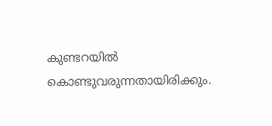കുണ്ടറയില്‍ കൊണ്ടുവരുന്നതായിരിക്കും.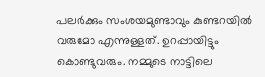പലര്‍ക്കും സംശയമുണ്ടാവും കുണ്ടറയില്‍ വരുമോ എന്നുള്ളത്. ഉറപ്പായിട്ടും കൊണ്ടുവരും. നമ്മുടെ നാട്ടിലെ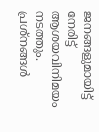ജനങ്ങളുമായിട്ട് നേരിട്ട് ആശയവിനിമയം നടത്തും. പ്രശ്നങ്ങള്‍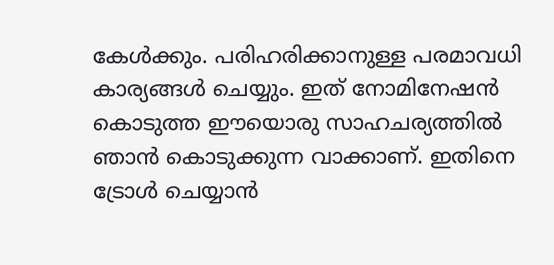കേള്‍ക്കും. പരിഹരിക്കാനുള്ള പരമാവധി കാര്യങ്ങള്‍ ചെയ്യും. ഇത് നോമിനേഷന്‍ കൊടുത്ത ഈയൊരു സാഹചര്യത്തില്‍ ഞാന്‍ കൊടുക്കുന്ന വാക്കാണ്. ഇതിനെ ട്രോള്‍ ചെയ്യാന്‍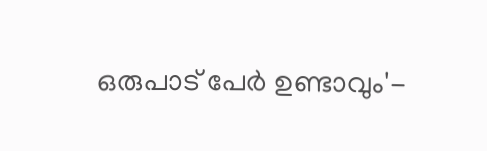ഒരുപാട് പേര്‍ ഉണ്ടാവും'-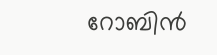റോബിന്‍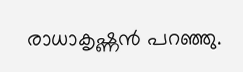രാധാകൃഷ്ണന്‍ പറഞ്ഞു.